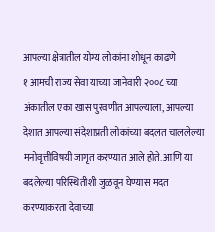आपल्या क्षेत्रातील योग्य लोकांना शोधून काढणे
१ आमची राज्य सेवा याच्या जानेवारी २००८ च्या अंकातील एका खास पुरवणीत आपल्याला, आपल्या देशात आपल्या संदेशाप्रती लोकांच्या बदलत चाललेल्या मनोवृत्तीविषयी जागृत करण्यात आले होते. आणि या बदलेल्या परिस्थितीशी जुळवून घेण्यास मदत करण्याकरता देवाच्या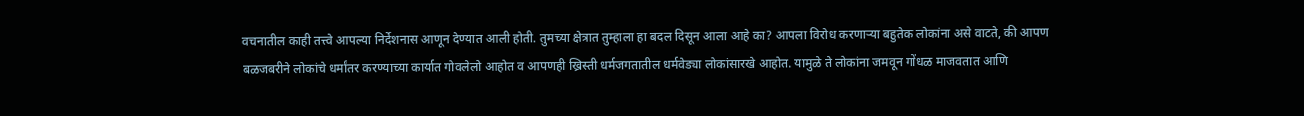वचनातील काही तत्त्वे आपल्या निर्देशनास आणून देण्यात आली होती. तुमच्या क्षेत्रात तुम्हाला हा बदल दिसून आला आहे का? आपला विरोध करणाऱ्या बहुतेक लोकांना असे वाटते, की आपण बळजबरीने लोकांचे धर्मांतर करण्याच्या कार्यात गोवलेलो आहोत व आपणही ख्रिस्ती धर्मजगतातील धर्मवेड्या लोकांसारखे आहोत. यामुळे ते लोकांना जमवून गोंधळ माजवतात आणि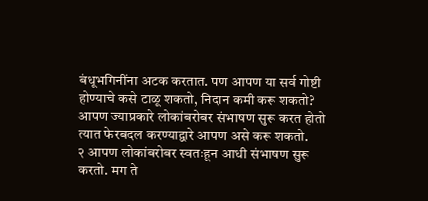बंधूभगिनींना अटक करतात. पण आपण या सर्व गोष्टी होण्याचे कसे टाळू शकतो, निदान कमी करू शकतो? आपण ज्याप्रकारे लोकांबरोबर संभाषण सुरू करत होतो त्यात फेरबदल करण्याद्वारे आपण असे करू शकतो.
२ आपण लोकांबरोबर स्वतःहून आधी संभाषण सुरू करतो. मग ते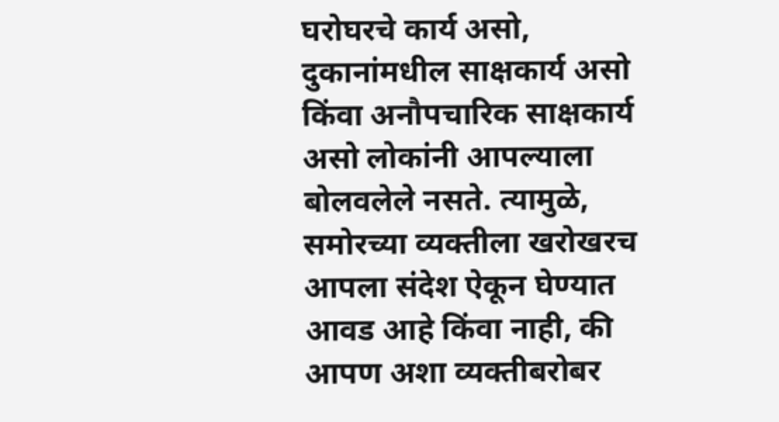घरोघरचे कार्य असो, दुकानांमधील साक्षकार्य असो किंवा अनौपचारिक साक्षकार्य असो लोकांनी आपल्याला बोलवलेले नसते. त्यामुळे, समोरच्या व्यक्तीला खरोखरच आपला संदेश ऐकून घेण्यात आवड आहे किंवा नाही, की आपण अशा व्यक्तीबरोबर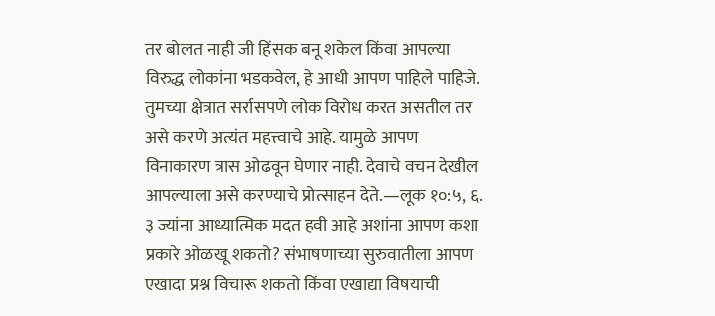तर बोलत नाही जी हिंसक बनू शकेल किंवा आपल्या विरुद्ध लोकांना भडकवेल, हे आधी आपण पाहिले पाहिजे. तुमच्या क्षेत्रात सर्रासपणे लोक विरोध करत असतील तर असे करणे अत्यंत महत्त्वाचे आहे. यामुळे आपण विनाकारण त्रास ओढवून घेणार नाही. देवाचे वचन देखील आपल्याला असे करण्याचे प्रोत्साहन देते.—लूक १०:५, ६.
३ ज्यांना आध्यात्मिक मदत हवी आहे अशांना आपण कशा प्रकारे ओळखू शकतो? संभाषणाच्या सुरुवातीला आपण एखादा प्रश्न विचारू शकतो किंवा एखाद्या विषयाची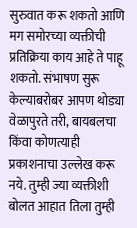सुरुवात करू शकतो आणि मग समोरच्या व्यक्तीची प्रतिक्रिया काय आहे ते पाहू शकतो. संभाषण सुरू केल्याबरोबर आपण थोड्या वेळापुरते तरी, बायबलचा किंवा कोणत्याही प्रकाशनाचा उल्लेख करू नये. तुम्ही ज्या व्यक्तीशी बोलत आहात तिला तुम्ही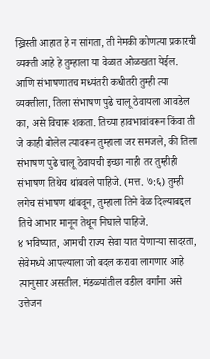ख्रिस्ती आहात हे न सांगता, ती नेमकी कोणत्या प्रकारची व्यक्ती आहे हे तुम्हाला या वेळात ओळखता येईल. आणि संभाषणातच मध्यंतरी कधीतरी तुम्ही त्या व्यक्तीला, तिला संभाषण पुढे चालू ठेवायला आवडेल का, असे विचारू शकता. तिच्या हावभावांवरून किंवा ती जे काही बोलेल त्यावरून तुम्हाला जर समजले, की तिला संभाषण पुढे चालू ठेवायची इच्छा नाही तर तुम्हीही संभाषण तिथेच थांबवले पाहिजे. (मत्त. ७:६) तुम्ही लगेच संभाषण थांबवून, तुम्हाला तिने वेळ दिल्याबद्दल तिचे आभार मानून तेथून निघाले पाहिजे.
४ भविष्यात, आमची राज्य सेवा यात येणाऱ्या सादरता, सेवेमध्ये आपल्याला जो बदल करावा लागणार आहे त्यानुसार असतील. मंडळ्यांतील वडील वर्गांना असे उत्तेजन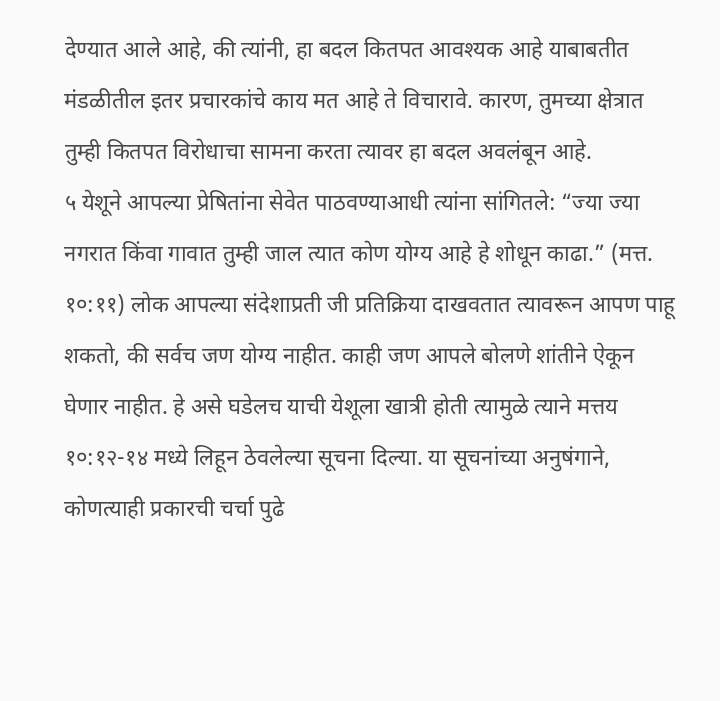देण्यात आले आहे, की त्यांनी, हा बदल कितपत आवश्यक आहे याबाबतीत मंडळीतील इतर प्रचारकांचे काय मत आहे ते विचारावे. कारण, तुमच्या क्षेत्रात तुम्ही कितपत विरोधाचा सामना करता त्यावर हा बदल अवलंबून आहे.
५ येशूने आपल्या प्रेषितांना सेवेत पाठवण्याआधी त्यांना सांगितले: “ज्या ज्या नगरात किंवा गावात तुम्ही जाल त्यात कोण योग्य आहे हे शोधून काढा.” (मत्त. १०:११) लोक आपल्या संदेशाप्रती जी प्रतिक्रिया दाखवतात त्यावरून आपण पाहू शकतो, की सर्वच जण योग्य नाहीत. काही जण आपले बोलणे शांतीने ऐकून घेणार नाहीत. हे असे घडेलच याची येशूला खात्री होती त्यामुळे त्याने मत्तय १०:१२-१४ मध्ये लिहून ठेवलेल्या सूचना दिल्या. या सूचनांच्या अनुषंगाने, कोणत्याही प्रकारची चर्चा पुढे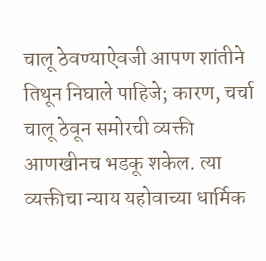चालू ठेवण्याऐवजी आपण शांतीने तिथून निघाले पाहिजे; कारण, चर्चा चालू ठेवून समोरची व्यक्ती आणखीनच भडकू शकेल. त्या व्यक्तीचा न्याय यहोवाच्या धार्मिक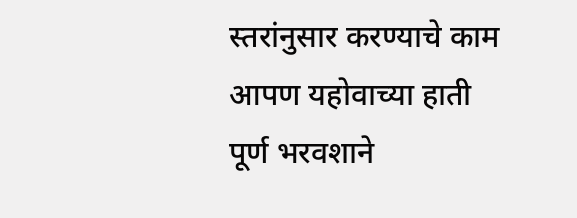स्तरांनुसार करण्याचे काम आपण यहोवाच्या हाती पूर्ण भरवशाने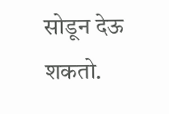सोडून देऊ शकतो.